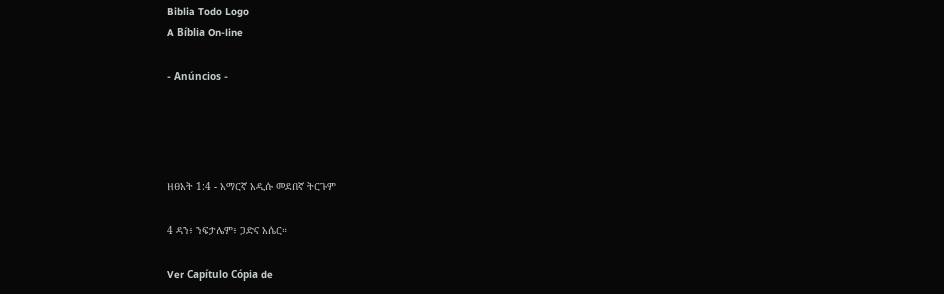Biblia Todo Logo
A Bíblia On-line

- Anúncios -




ዘፀአት 1:4 - አማርኛ አዲሱ መደበኛ ትርጉም

4 ዳን፥ ንፍታሌም፥ ጋድና አሴር።

Ver Capítulo Cópia de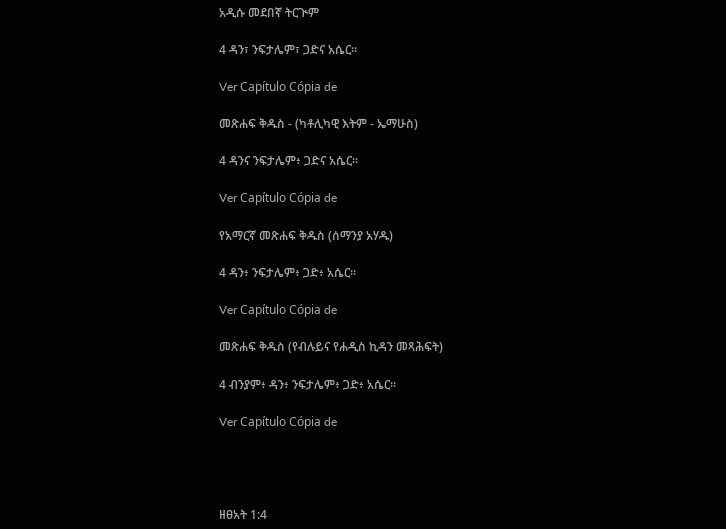አዲሱ መደበኛ ትርጒም

4 ዳን፣ ንፍታሌም፣ ጋድና አሴር።

Ver Capítulo Cópia de

መጽሐፍ ቅዱስ - (ካቶሊካዊ እትም - ኤማሁስ)

4 ዳንና ንፍታሌም፥ ጋድና አሴር።

Ver Capítulo Cópia de

የአማርኛ መጽሐፍ ቅዱስ (ሰማንያ አሃዱ)

4 ዳን፥ ንፍታሌም፥ ጋድ፥ አሴር።

Ver Capítulo Cópia de

መጽሐፍ ቅዱስ (የብሉይና የሐዲስ ኪዳን መጻሕፍት)

4 ብንያም፥ ዳን፥ ንፍታሌም፥ ጋድ፥ አሴር።

Ver Capítulo Cópia de




ዘፀአት 1:4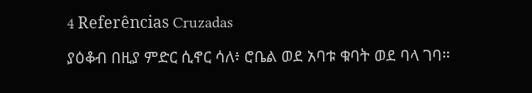4 Referências Cruzadas

ያዕቆብ በዚያ ምድር ሲኖር ሳለ፥ ሮቤል ወደ አባቱ ቁባት ወደ ባላ ገባ።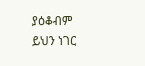ያዕቆብም ይህን ነገር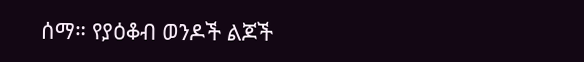ሰማ። የያዕቆብ ወንዶች ልጆች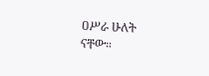ዐሥራ ሁለት ናቸው።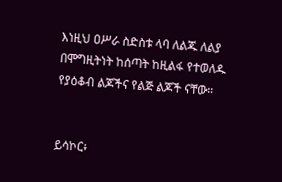እነዚህ ዐሥራ ስድስቱ ላባ ለልጁ ለልያ በሞግዚትነት ከሰጣት ከዚልፋ የተወለዱ የያዕቆብ ልጆችና የልጅ ልጆች ናቸው።


ይሳኮር፥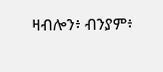ዛብሎን፥ ብንያም፥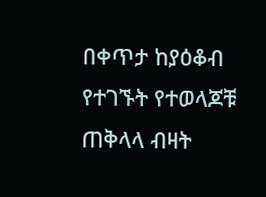በቀጥታ ከያዕቆብ የተገኙት የተወላጆቹ ጠቅላላ ብዛት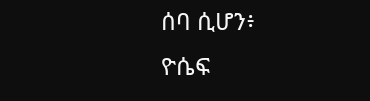ሰባ ሲሆን፥ ዮሴፍ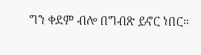ግን ቀደም ብሎ በግብጽ ይኖር ነበር።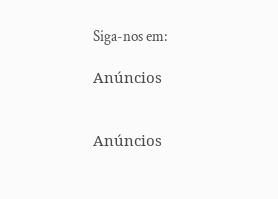Siga-nos em:

Anúncios


Anúncios